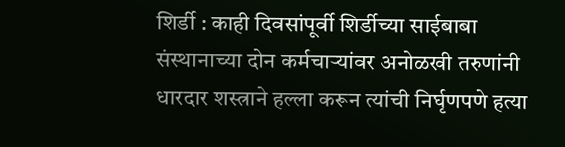शिर्डी : काही दिवसांपूर्वी शिर्डीच्या साईबाबा संस्थानाच्या दोन कर्मचाऱ्यांवर अनोळखी तरुणांनी धारदार शस्त्राने हल्ला करून त्यांची निर्घृणपणे हत्या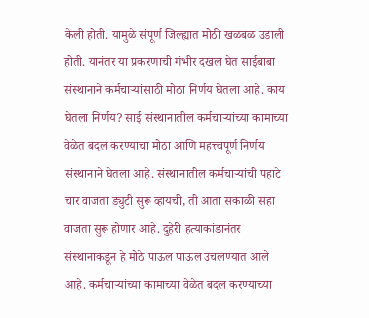केली होती. यामुळे संपूर्ण जिल्ह्यात मोठी खळबळ उडाली होती. यानंतर या प्रकरणाची गंभीर दखल घेत साईबाबा संस्थानाने कर्मचाऱ्यांसाठी मोठा निर्णय घेतला आहे. काय घेतला निर्णय? साई संस्थानातील कर्मचाऱ्यांच्या कामाच्या वेळेत बदल करण्याचा मोठा आणि महत्त्वपूर्ण निर्णय संस्थानाने घेतला आहे. संस्थानातील कर्मचाऱ्यांची पहाटे चार वाजता ड्युटी सुरू व्हायची, ती आता सकाळी सहा वाजता सुरू होणार आहे. दुहेरी हत्याकांडानंतर संस्थानाकडून हे मोठे पाऊल पाऊल उचलण्यात आले आहे. कर्मचाऱ्यांच्या कामाच्या वेळेत बदल करण्याच्या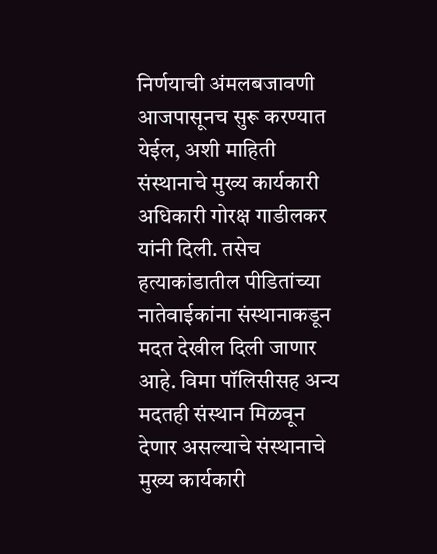निर्णयाची अंमलबजावणी आजपासूनच सुरू करण्यात येईल, अशी माहिती संस्थानाचे मुख्य कार्यकारी अधिकारी गोरक्ष गाडीलकर यांनी दिली. तसेच हत्याकांडातील पीडितांच्या नातेवाईकांना संस्थानाकडून मदत देखील दिली जाणार आहे. विमा पॉलिसीसह अन्य मदतही संस्थान मिळवून देणार असल्याचे संस्थानाचे मुख्य कार्यकारी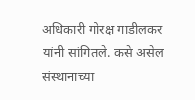अधिकारी गोरक्ष गाडीलकर यांनी सांगितले. कसे असेल संस्थानाच्या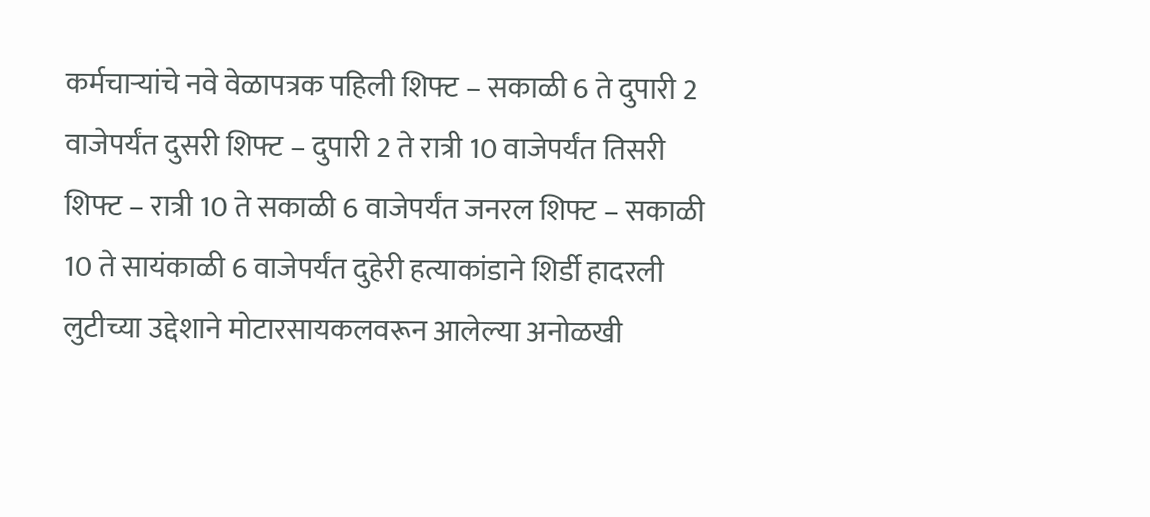कर्मचाऱ्यांचे नवे वेळापत्रक पहिली शिफ्ट – सकाळी 6 ते दुपारी 2 वाजेपर्यंत दुसरी शिफ्ट – दुपारी 2 ते रात्री 10 वाजेपर्यंत तिसरी शिफ्ट – रात्री 10 ते सकाळी 6 वाजेपर्यंत जनरल शिफ्ट – सकाळी 10 ते सायंकाळी 6 वाजेपर्यंत दुहेरी हत्याकांडाने शिर्डी हादरली लुटीच्या उद्देशाने मोटारसायकलवरून आलेल्या अनोळखी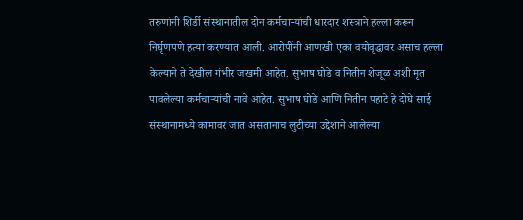तरुणांनी शिर्डी संस्थानातील दोन कर्मचाऱ्यांची धारदार शस्त्राने हल्ला करून निर्घृणपणे हत्या करण्यात आली. आरोपींनी आणखी एका वयोवृद्धावर असाच हल्ला केल्याने ते देखील गंभीर जखमी आहेत. सुभाष घोडे व नितीन शेजूळ अशी मृत पावलेल्या कर्मचाऱ्यांची नावे आहेत. सुभाष घोडे आणि नितीन पहाटे हे दोघे साई संस्थानामध्ये कामावर जात असतानाच लुटीच्या उद्देशाने आलेल्या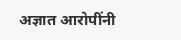अज्ञात आरोपींनी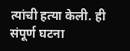त्यांची हत्या केली. ही संपूर्ण घटना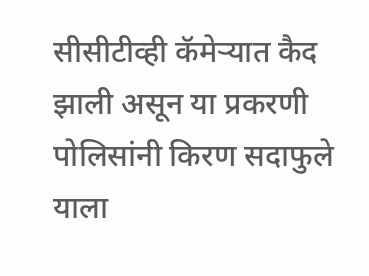सीसीटीव्ही कॅमेऱ्यात कैद झाली असून या प्रकरणी पोलिसांनी किरण सदाफुले याला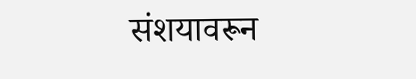संशयावरून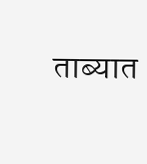ताब्यात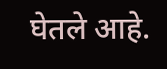घेतले आहे.